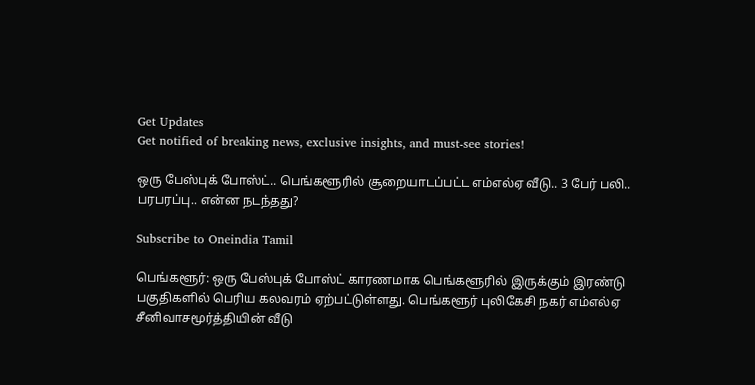Get Updates
Get notified of breaking news, exclusive insights, and must-see stories!

ஒரு பேஸ்புக் போஸ்ட்.. பெங்களூரில் சூறையாடப்பட்ட எம்எல்ஏ வீடு.. 3 பேர் பலி.. பரபரப்பு.. என்ன நடந்தது?

Subscribe to Oneindia Tamil

பெங்களூர்: ஒரு பேஸ்புக் போஸ்ட் காரணமாக பெங்களூரில் இருக்கும் இரண்டு பகுதிகளில் பெரிய கலவரம் ஏற்பட்டுள்ளது. பெங்களூர் புலிகேசி நகர் எம்எல்ஏ சீனிவாசமூர்த்தியின் வீடு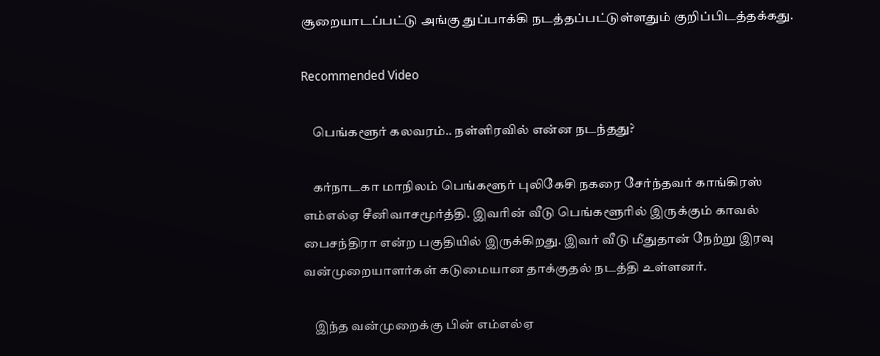சூறையாடப்பட்டு அங்கு துப்பாக்கி நடத்தப்பட்டுள்ளதும் குறிப்பிடத்தக்கது.

Recommended Video

    பெங்களூர் கலவரம்.. நள்ளிரவில் என்ன நடந்தது?

    கர்நாடகா மாநிலம் பெங்களூர் புலிகேசி நகரை சேர்ந்தவர் காங்கிரஸ் எம்எல்ஏ சீனிவாசமூர்த்தி. இவரின் வீடு பெங்களூரில் இருக்கும் காவல் பைசந்திரா என்ற பகுதியில் இருக்கிறது. இவர் வீடு மீதுதான் நேற்று இரவு வன்முறையாளர்கள் கடுமையான தாக்குதல் நடத்தி உள்ளனர்.

    இந்த வன்முறைக்கு பின் எம்எல்ஏ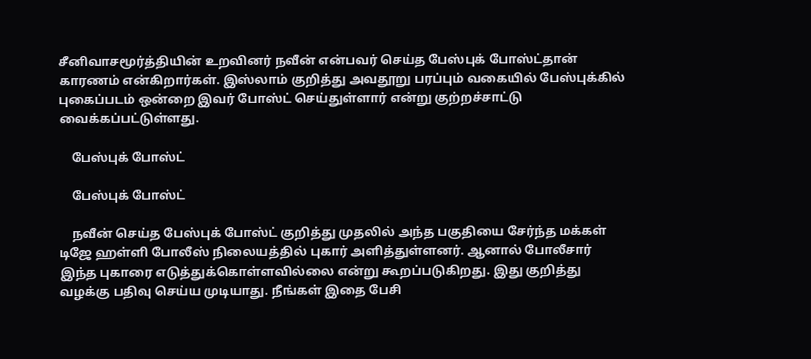சீனிவாசமூர்த்தியின் உறவினர் நவீன் என்பவர் செய்த பேஸ்புக் போஸ்ட்தான் காரணம் என்கிறார்கள். இஸ்லாம் குறித்து அவதூறு பரப்பும் வகையில் பேஸ்புக்கில் புகைப்படம் ஒன்றை இவர் போஸ்ட் செய்துள்ளார் என்று குற்றச்சாட்டு வைக்கப்பட்டுள்ளது.

    பேஸ்புக் போஸ்ட்

    பேஸ்புக் போஸ்ட்

    நவீன் செய்த பேஸ்புக் போஸ்ட் குறித்து முதலில் அந்த பகுதியை சேர்ந்த மக்கள் டிஜே ஹள்ளி போலீஸ் நிலையத்தில் புகார் அளித்துள்ளனர். ஆனால் போலீசார் இந்த புகாரை எடுத்துக்கொள்ளவில்லை என்று கூறப்படுகிறது. இது குறித்து வழக்கு பதிவு செய்ய முடியாது. நீங்கள் இதை பேசி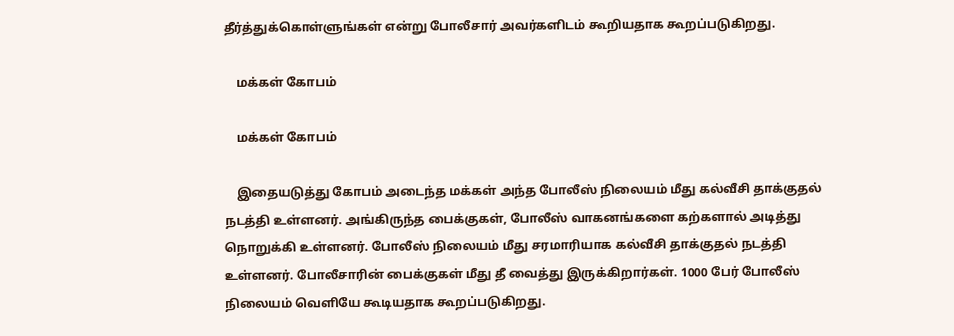தீர்த்துக்கொள்ளுங்கள் என்று போலீசார் அவர்களிடம் கூறியதாக கூறப்படுகிறது.

    மக்கள் கோபம்

    மக்கள் கோபம்

    இதையடுத்து கோபம் அடைந்த மக்கள் அந்த போலீஸ் நிலையம் மீது கல்வீசி தாக்குதல் நடத்தி உள்ளனர். அங்கிருந்த பைக்குகள், போலீஸ் வாகனங்களை கற்களால் அடித்து நொறுக்கி உள்ளனர். போலீஸ் நிலையம் மீது சரமாரியாக கல்வீசி தாக்குதல் நடத்தி உள்ளனர். போலீசாரின் பைக்குகள் மீது தீ வைத்து இருக்கிறார்கள். 1000 பேர் போலீஸ் நிலையம் வெளியே கூடியதாக கூறப்படுகிறது.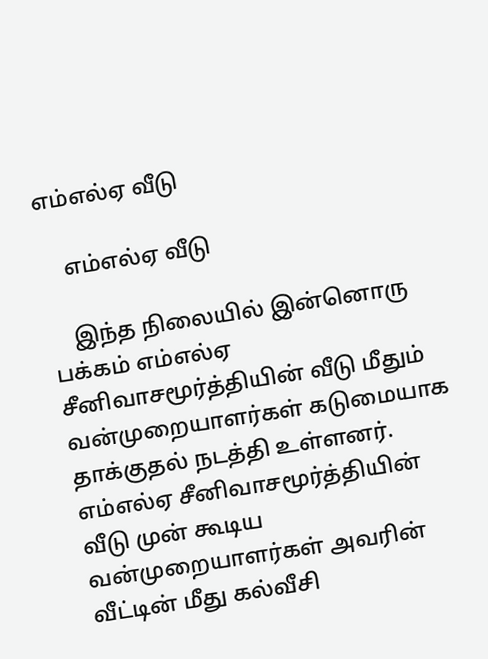எம்எல்ஏ வீடு

    எம்எல்ஏ வீடு

    இந்த நிலையில் இன்னொரு பக்கம் எம்எல்ஏ சீனிவாசமூர்த்தியின் வீடு மீதும் வன்முறையாளர்கள் கடுமையாக தாக்குதல் நடத்தி உள்ளனர். எம்எல்ஏ சீனிவாசமூர்த்தியின் வீடு முன் கூடிய வன்முறையாளர்கள் அவரின் வீட்டின் மீது கல்வீசி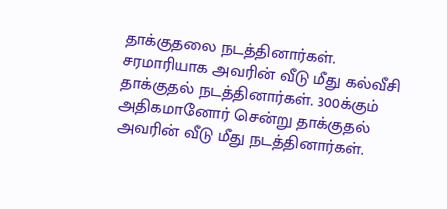தாக்குதலை நடத்தினார்கள். சரமாரியாக அவரின் வீடு மீது கல்வீசி தாக்குதல் நடத்தினார்கள். 300க்கும் அதிகமானோர் சென்று தாக்குதல் அவரின் வீடு மீது நடத்தினார்கள்.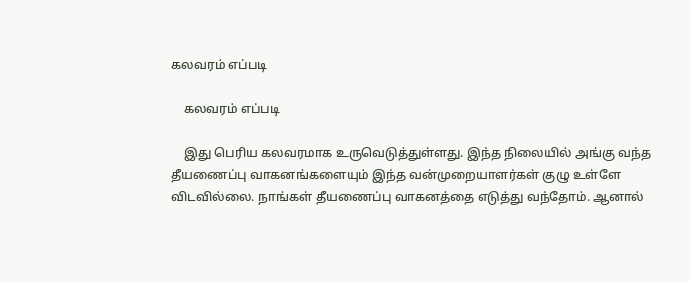கலவரம் எப்படி

    கலவரம் எப்படி

    இது பெரிய கலவரமாக உருவெடுத்துள்ளது. இந்த நிலையில் அங்கு வந்த தீயணைப்பு வாகனங்களையும் இந்த வன்முறையாளர்கள் குழு உள்ளே விடவில்லை. நாங்கள் தீயணைப்பு வாகனத்தை எடுத்து வந்தோம். ஆனால்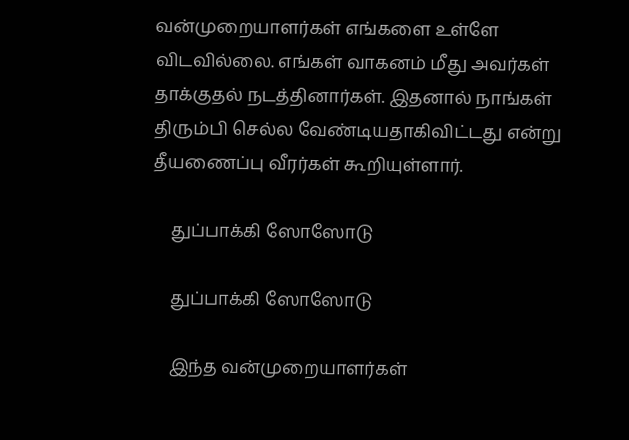வன்முறையாளர்கள் எங்களை உள்ளே விடவில்லை. எங்கள் வாகனம் மீது அவர்கள் தாக்குதல் நடத்தினார்கள். இதனால் நாங்கள் திரும்பி செல்ல வேண்டியதாகிவிட்டது என்று தீயணைப்பு வீரர்கள் கூறியுள்ளார்.

    துப்பாக்கி ஸோஸோடு

    துப்பாக்கி ஸோஸோடு

    இந்த வன்முறையாளர்கள்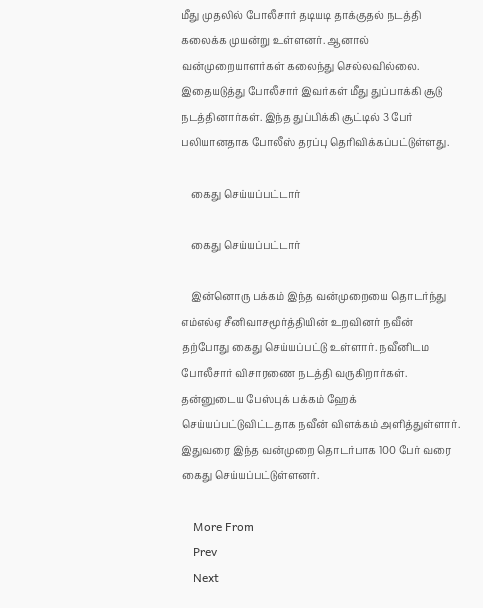மீது முதலில் போலீசார் தடியடி தாக்குதல் நடத்தி கலைக்க முயன்று உள்ளனர். ஆனால் வன்முறையாளர்கள் கலைந்து செல்லவில்லை. இதையடுத்து போலீசார் இவர்கள் மீது துப்பாக்கி சூடு நடத்தினார்கள். இந்த துப்பிக்கி சூட்டில் 3 பேர் பலியானதாக போலீஸ் தரப்பு தெரிவிக்கப்பட்டுள்ளது.

    கைது செய்யப்பட்டார்

    கைது செய்யப்பட்டார்

    இன்னொரு பக்கம் இந்த வன்முறையை தொடர்ந்து எம்எல்ஏ சீனிவாசமூர்த்தியின் உறவினர் நவீன் தற்போது கைது செய்யப்பட்டு உள்ளார். நவீனிடம போலீசார் விசாரணை நடத்தி வருகிறார்கள். தன்னுடைய பேஸ்புக் பக்கம் ஹேக் செய்யப்பட்டுவிட்டதாக நவீன் விளக்கம் அளித்துள்ளார். இதுவரை இந்த வன்முறை தொடர்பாக 100 பேர் வரை கைது செய்யப்பட்டுள்ளனர்.

    More From
    Prev
    Next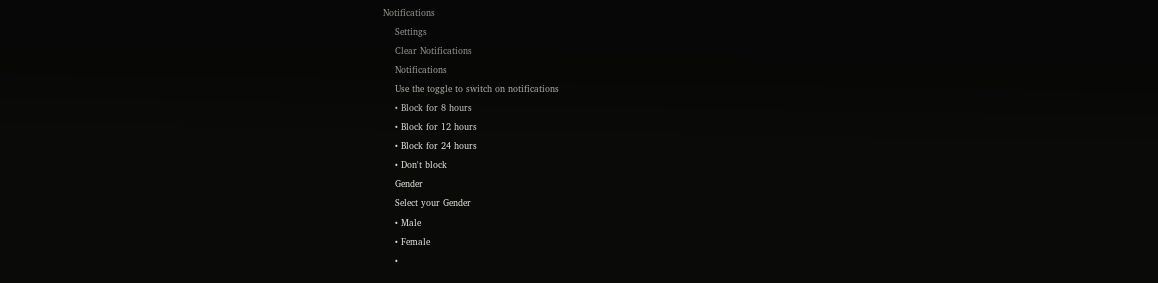Notifications
    Settings
    Clear Notifications
    Notifications
    Use the toggle to switch on notifications
    • Block for 8 hours
    • Block for 12 hours
    • Block for 24 hours
    • Don't block
    Gender
    Select your Gender
    • Male
    • Female
    •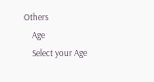Others
    Age
    Select your Age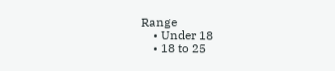Range
    • Under 18
    • 18 to 25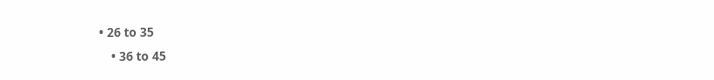• 26 to 35
    • 36 to 45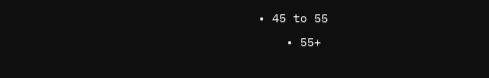• 45 to 55
    • 55+